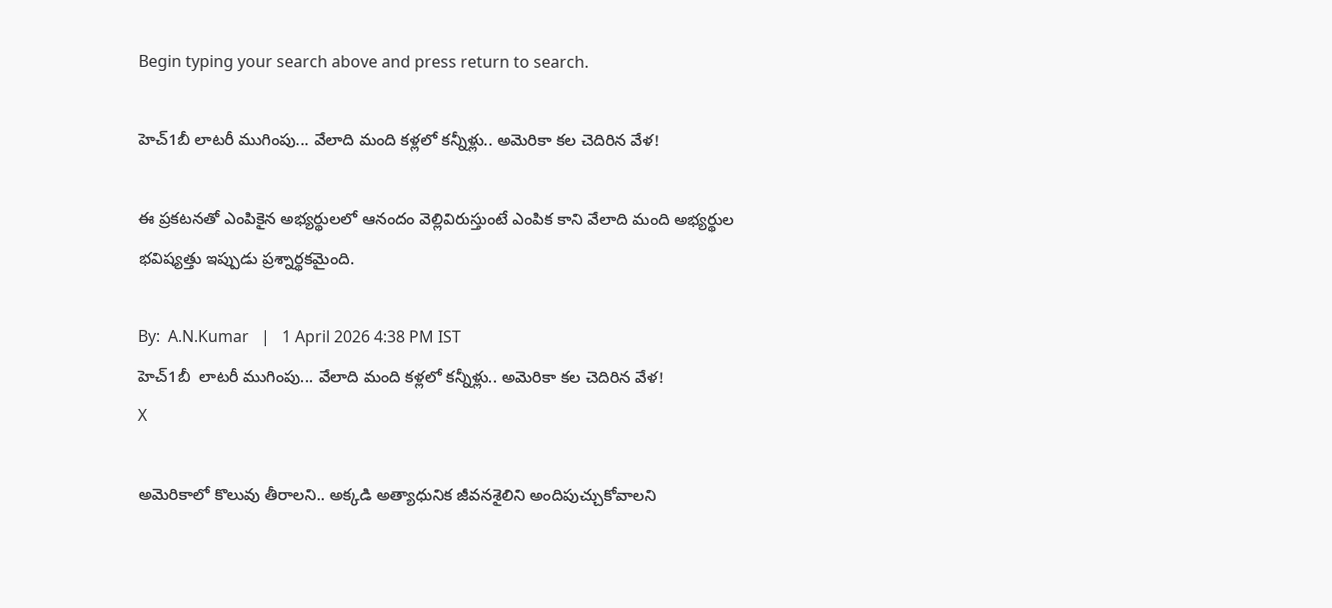Begin typing your search above and press return to search.

హెచ్1బీ లాటరీ ముగింపు... వేలాది మంది కళ్లలో కన్నీళ్లు.. అమెరికా కల చెదిరిన వేళ!

ఈ ప్రకటనతో ఎంపికైన అభ్యర్థులలో ఆనందం వెల్లివిరుస్తుంటే ఎంపిక కాని వేలాది మంది అభ్యర్థుల భవిష్యత్తు ఇప్పుడు ప్రశ్నార్థకమైంది.

By:  A.N.Kumar   |   1 April 2026 4:38 PM IST
హెచ్1బీ  లాటరీ ముగింపు... వేలాది మంది కళ్లలో కన్నీళ్లు.. అమెరికా కల చెదిరిన వేళ!
X

అమెరికాలో కొలువు తీరాలని.. అక్కడి అత్యాధునిక జీవనశైలిని అందిపుచ్చుకోవాలని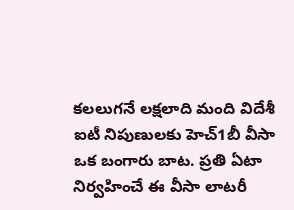కలలుగనే లక్షలాది మంది విదేశీ ఐటీ నిపుణులకు హెచ్1బీ వీసా ఒక బంగారు బాట. ప్రతి ఏటా నిర్వహించే ఈ వీసా లాటరీ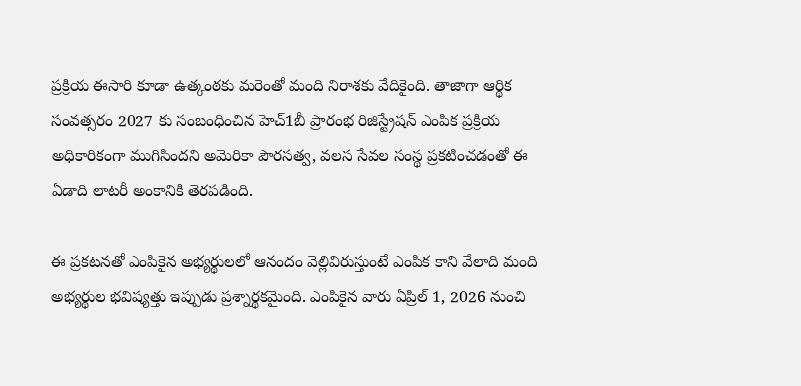ప్రక్రియ ఈసారి కూడా ఉత్కంఠకు మరెంతో మంది నిరాశకు వేదికైంది. తాజాగా ఆర్థిక సంవత్సరం 2027 కు సంబంధించిన హెచ్1బీ ప్రారంభ రిజిస్ట్రేషన్ ఎంపిక ప్రక్రియ అధికారికంగా ముగిసిందని అమెరికా పౌరసత్వ, వలస సేవల సంస్థ ప్రకటించడంతో ఈ ఏడాది లాటరీ అంకానికి తెరపడింది.

ఈ ప్రకటనతో ఎంపికైన అభ్యర్థులలో ఆనందం వెల్లివిరుస్తుంటే ఎంపిక కాని వేలాది మంది అభ్యర్థుల భవిష్యత్తు ఇప్పుడు ప్రశ్నార్థకమైంది. ఎంపికైన వారు ఏప్రిల్ 1, 2026 నుంచి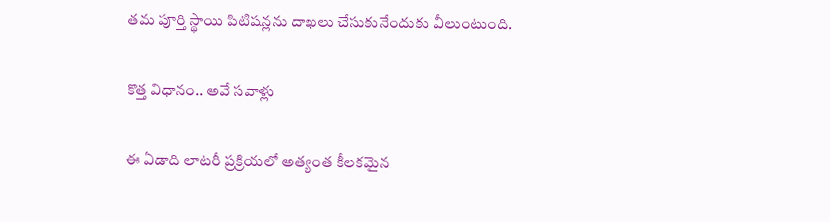తమ పూర్తి స్థాయి పిటిషన్లను దాఖలు చేసుకునేందుకు వీలుంటుంది.

కొత్త విధానం.. అవే సవాళ్లు

ఈ ఏడాది లాటరీ ప్రక్రియలో అత్యంత కీలకమైన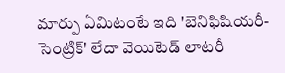మార్పు ఏమిటంటే ఇది 'బెనిఫిషియరీ-సెంట్రిక్' లేదా వెయిటెడ్ లాటరీ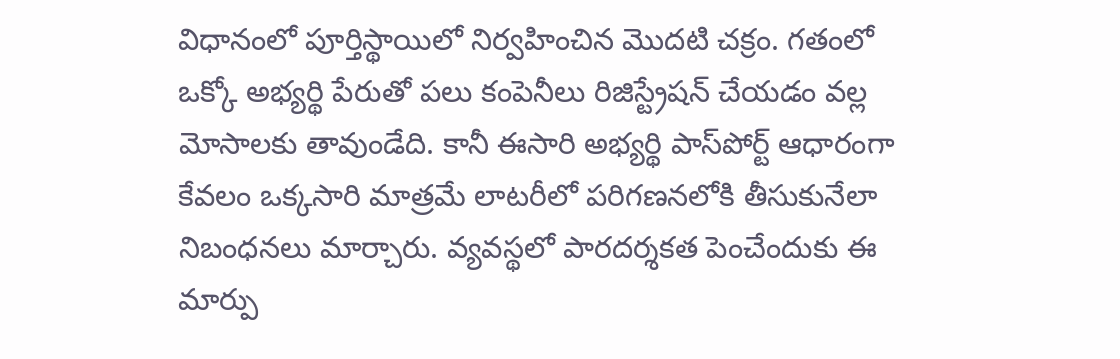విధానంలో పూర్తిస్థాయిలో నిర్వహించిన మొదటి చక్రం. గతంలో ఒక్కో అభ్యర్థి పేరుతో పలు కంపెనీలు రిజిస్ట్రేషన్ చేయడం వల్ల మోసాలకు తావుండేది. కానీ ఈసారి అభ్యర్థి పాస్‌పోర్ట్ ఆధారంగా కేవలం ఒక్కసారి మాత్రమే లాటరీలో పరిగణనలోకి తీసుకునేలా నిబంధనలు మార్చారు. వ్యవస్థలో పారదర్శకత పెంచేందుకు ఈ మార్పు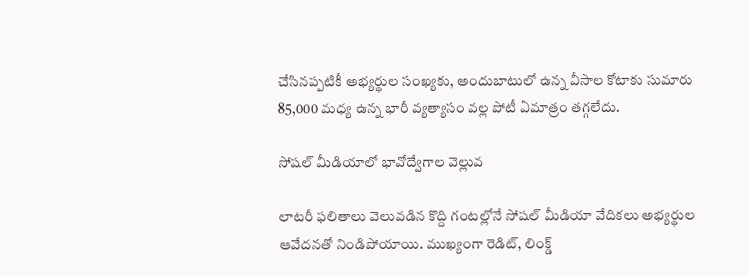చేసినప్పటికీ అభ్యర్థుల సంఖ్యకు, అందుబాటులో ఉన్న వీసాల కోటాకు సుమారు 85,000 మధ్య ఉన్న భారీ వ్యత్యాసం వల్ల పోటీ ఏమాత్రం తగ్గలేదు.

సోషల్ మీడియాలో భావోద్వేగాల వెల్లువ

లాటరీ ఫలితాలు వెలువడిన కొద్ది గంటల్లోనే సోషల్ మీడియా వేదికలు అభ్యర్థుల ఆవేదనతో నిండిపోయాయి. ముఖ్యంగా రెడిట్, లింక్డ్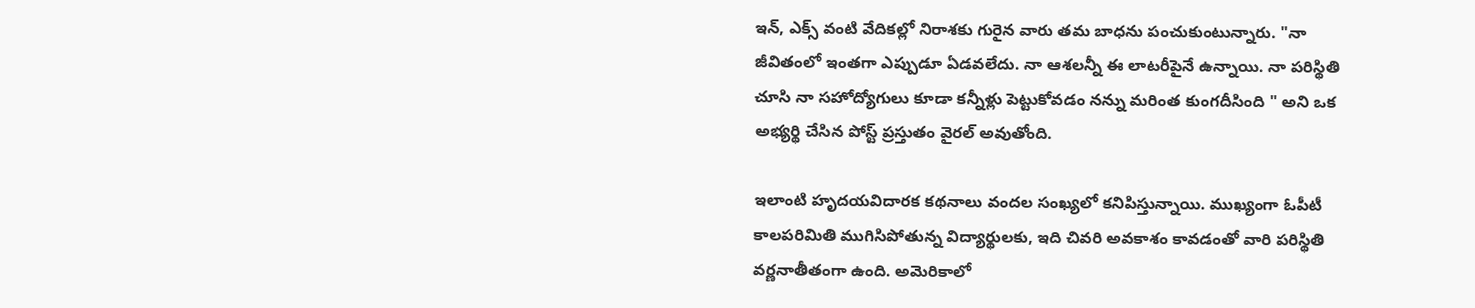ఇన్, ఎక్స్ వంటి వేదికల్లో నిరాశకు గురైన వారు తమ బాధను పంచుకుంటున్నారు. "నా జీవితంలో ఇంతగా ఎప్పుడూ ఏడవలేదు. నా ఆశలన్నీ ఈ లాటరీపైనే ఉన్నాయి. నా పరిస్థితి చూసి నా సహోద్యోగులు కూడా కన్నీళ్లు పెట్టుకోవడం నన్ను మరింత కుంగదీసింది " అని ఒక అభ్యర్థి చేసిన పోస్ట్ ప్రస్తుతం వైరల్ అవుతోంది.

ఇలాంటి హృదయవిదారక కథనాలు వందల సంఖ్యలో కనిపిస్తున్నాయి. ముఖ్యంగా ఓపీటీ కాలపరిమితి ముగిసిపోతున్న విద్యార్థులకు, ఇది చివరి అవకాశం కావడంతో వారి పరిస్థితి వర్ణనాతీతంగా ఉంది. అమెరికాలో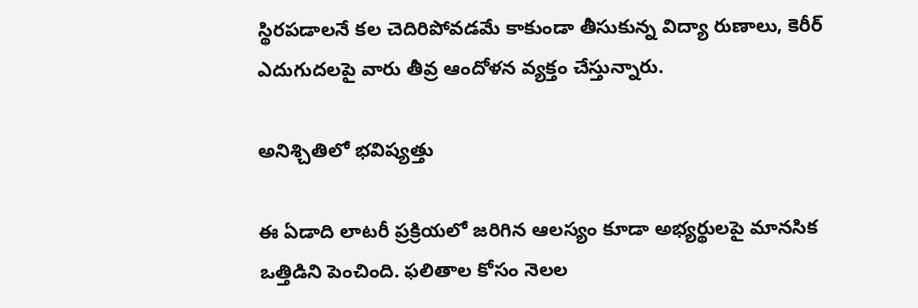స్థిరపడాలనే కల చెదిరిపోవడమే కాకుండా తీసుకున్న విద్యా రుణాలు, కెరీర్ ఎదుగుదలపై వారు తీవ్ర ఆందోళన వ్యక్తం చేస్తున్నారు.

అనిశ్చితిలో భవిష్యత్తు

ఈ ఏడాది లాటరీ ప్రక్రియలో జరిగిన ఆలస్యం కూడా అభ్యర్థులపై మానసిక ఒత్తిడిని పెంచింది. ఫలితాల కోసం నెలల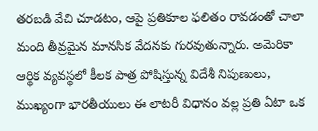తరబడి వేచి చూడటం, ఆపై ప్రతికూల ఫలితం రావడంతో చాలా మంది తీవ్రమైన మానసిక వేదనకు గురవుతున్నారు. అమెరికా ఆర్థిక వ్యవస్థలో కీలక పాత్ర పోషిస్తున్న విదేశీ నిపుణులు, ముఖ్యంగా భారతీయులు ఈ లాటరీ విధానం వల్ల ప్రతి ఏటా ఒక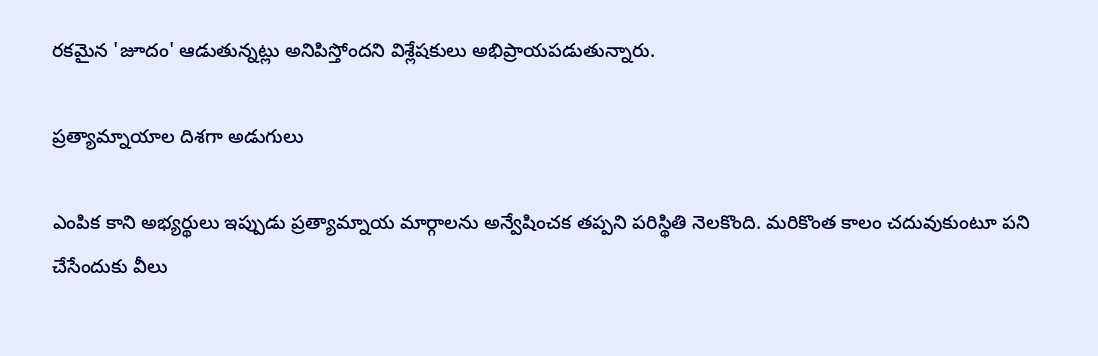రకమైన 'జూదం' ఆడుతున్నట్లు అనిపిస్తోందని విశ్లేషకులు అభిప్రాయపడుతున్నారు.

ప్రత్యామ్నాయాల దిశగా అడుగులు

ఎంపిక కాని అభ్యర్థులు ఇప్పుడు ప్రత్యామ్నాయ మార్గాలను అన్వేషించక తప్పని పరిస్థితి నెలకొంది. మరికొంత కాలం చదువుకుంటూ పని చేసేందుకు వీలు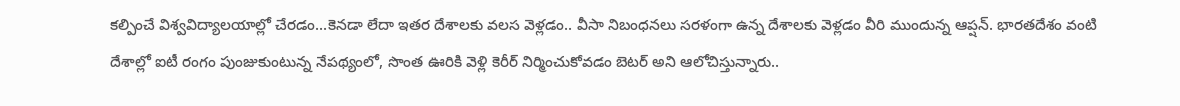కల్పించే విశ్వవిద్యాలయాల్లో చేరడం...కెనడా లేదా ఇతర దేశాలకు వలస వెళ్లడం.. వీసా నిబంధనలు సరళంగా ఉన్న దేశాలకు వెళ్లడం వీరి ముందున్న ఆప్షన్. భారతదేశం వంటి దేశాల్లో ఐటీ రంగం పుంజుకుంటున్న నేపథ్యంలో, సొంత ఊరికి వెళ్లి కెరీర్ నిర్మించుకోవడం బెటర్ అని ఆలోచిస్తున్నారు..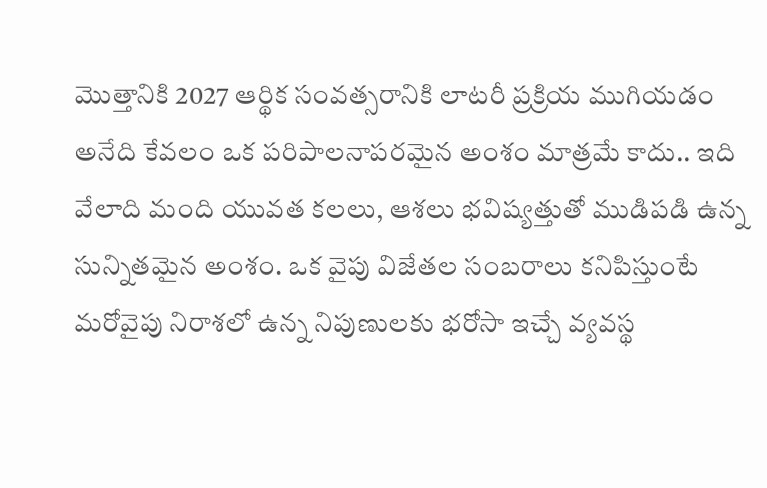మొత్తానికి 2027 ఆర్థిక సంవత్సరానికి లాటరీ ప్రక్రియ ముగియడం అనేది కేవలం ఒక పరిపాలనాపరమైన అంశం మాత్రమే కాదు.. ఇది వేలాది మంది యువత కలలు, ఆశలు భవిష్యత్తుతో ముడిపడి ఉన్న సున్నితమైన అంశం. ఒక వైపు విజేతల సంబరాలు కనిపిస్తుంటే మరోవైపు నిరాశలో ఉన్న నిపుణులకు భరోసా ఇచ్చే వ్యవస్థ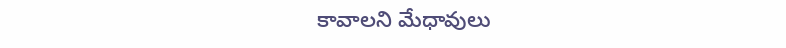కావాలని మేధావులు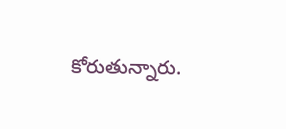కోరుతున్నారు.